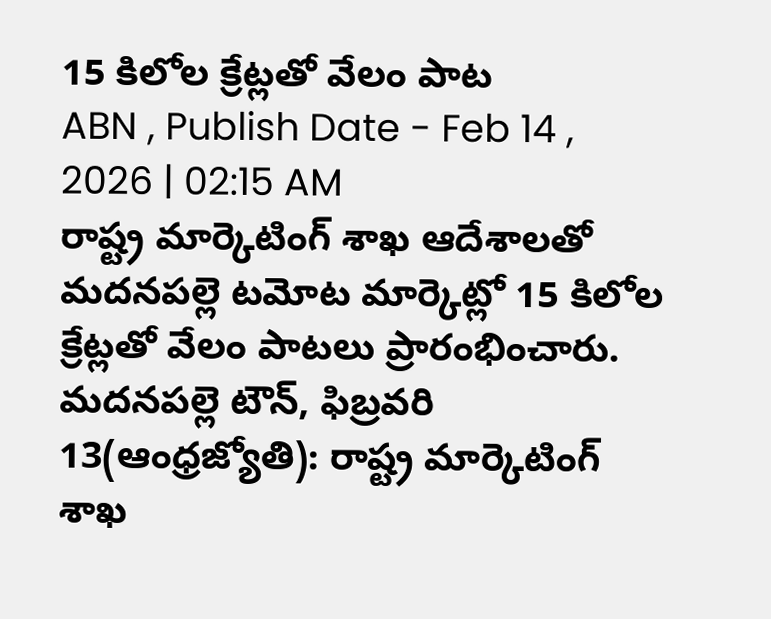15 కిలోల క్రేట్లతో వేలం పాట
ABN , Publish Date - Feb 14 , 2026 | 02:15 AM
రాష్ట్ర మార్కెటింగ్ శాఖ ఆదేశాలతో మదనపల్లె టమోట మార్కెట్లో 15 కిలోల క్రేట్లతో వేలం పాటలు ప్రారంభించారు.
మదనపల్లె టౌన్, ఫిబ్రవరి 13(ఆంధ్రజ్యోతి): రాష్ట్ర మార్కెటింగ్ శాఖ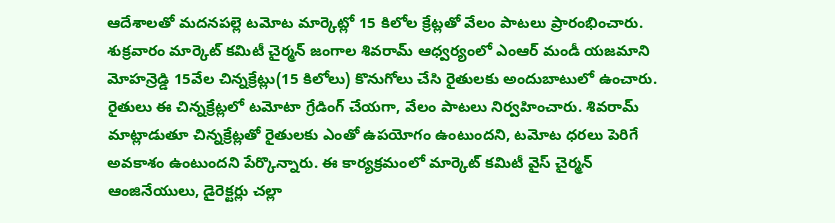ఆదేశాలతో మదనపల్లె టమోట మార్కెట్లో 15 కిలోల క్రేట్లతో వేలం పాటలు ప్రారంభించారు. శుక్రవారం మార్కెట్ కమిటీ చైర్మన్ జంగాల శివరామ్ ఆధ్వర్యంలో ఎంఆర్ మండీ యజమాని మోహన్రెడ్డి 15వేల చిన్నక్రేట్లు(15 కిలోలు) కొనుగోలు చేసి రైతులకు అందుబాటులో ఉంచారు. రైతులు ఈ చిన్నక్రేట్లలో టమోటా గ్రేడింగ్ చేయగా, వేలం పాటలు నిర్వహించారు. శివరామ్ మాట్లాడుతూ చిన్నక్రేట్లతో రైతులకు ఎంతో ఉపయోగం ఉంటుందని, టమోట ధరలు పెరిగే అవకాశం ఉంటుందని పేర్కొన్నారు. ఈ కార్యక్రమంలో మార్కెట్ కమిటీ వైస్ చైర్మన్ ఆంజినేయులు, డైరెక్టర్లు చల్లా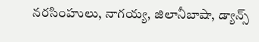నరసింహులు, నాగయ్య, జిలానీబాషా, డ్యాన్స్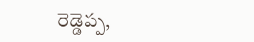రెడ్డెప్ప,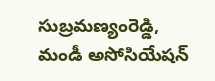సుబ్రమణ్యంరెడ్డి, మండీ అసోసియేషన్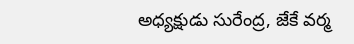అధ్యక్షుడు సురేంద్ర, జేకే వర్మ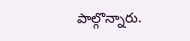పాల్గొన్నారు.